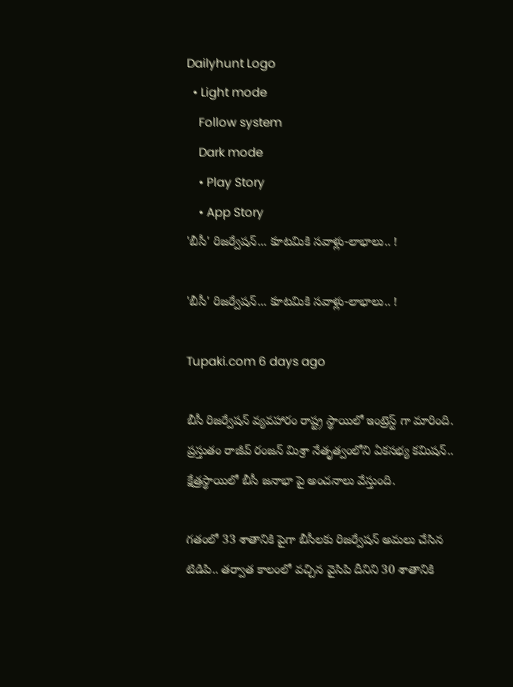Dailyhunt Logo
  • Light mode
    Follow system
    Dark mode
    • Play Story
    • App Story
'బీసీ' రిజర్వేషన్‌... కూటమికి సవాళ్లు-లాభాలు.. !

'బీసీ' రిజర్వేషన్‌... కూటమికి సవాళ్లు-లాభాలు.. !

Tupaki.com 6 days ago

బీసీ రిజర్వేషన్ వ్యవహారం రాష్ట్ర స్థాయిలో ఇంట్రెస్ట్ గా మారింది. ప్రస్తుతం రాజీవ్ రంజన్ మిశ్రా నేతృత్వంలోని ఏకసభ్య కమిషన్.. క్షేత్రస్థాయిలో బీసీ జనాభా పై అంచనాలు వేస్తుంది.

గతంలో 33 శాతానికి పైగా బీసీలకు రిజర్వేషన్ అమలు చేసిన టిడిపి.. తర్వాత కాలంలో వచ్చిన వైసిపి దీనిని 30 శాతానికి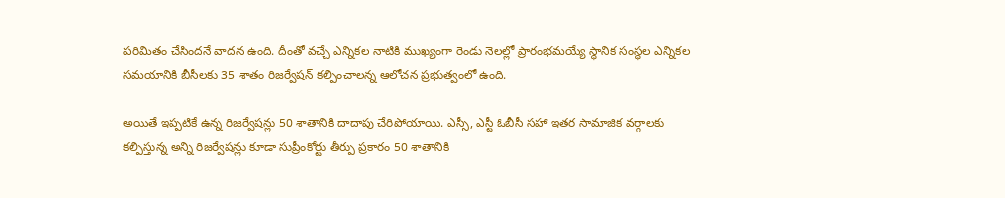పరిమితం చేసిందనే వాదన ఉంది. దీంతో వచ్చే ఎన్నికల నాటికి ముఖ్యంగా రెండు నెలల్లో ప్రారంభమయ్యే స్థానిక సంస్థల ఎన్నికల సమయానికి బీసీలకు 35 శాతం రిజర్వేషన్ కల్పించాలన్న ఆలోచన ప్రభుత్వంలో ఉంది.

అయితే ఇప్పటికే ఉన్న రిజర్వేషన్లు 50 శాతానికి దాదాపు చేరిపోయాయి. ఎస్సీ, ఎస్టీ ఓబీసీ సహా ఇతర సామాజిక వర్గాలకు కల్పిస్తున్న అన్ని రిజర్వేషన్లు కూడా సుప్రీంకోర్టు తీర్పు ప్రకారం 50 శాతానికి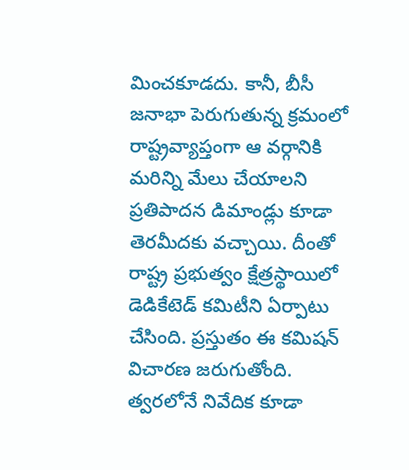మించకూడదు. కానీ, బీసీ జనాభా పెరుగుతున్న క్రమంలో రాష్ట్రవ్యాప్తంగా ఆ వర్గానికి మరిన్ని మేలు చేయాలని ప్రతిపాదన డిమాండ్లు కూడా తెరమీదకు వచ్చాయి. దీంతో రాష్ట్ర ప్రభుత్వం క్షేత్రస్థాయిలో డెడికేటెడ్ కమిటీని ఏర్పాటు చేసింది. ప్రస్తుతం ఈ కమిషన్ విచారణ జరుగుతోంది. త్వరలోనే నివేదిక కూడా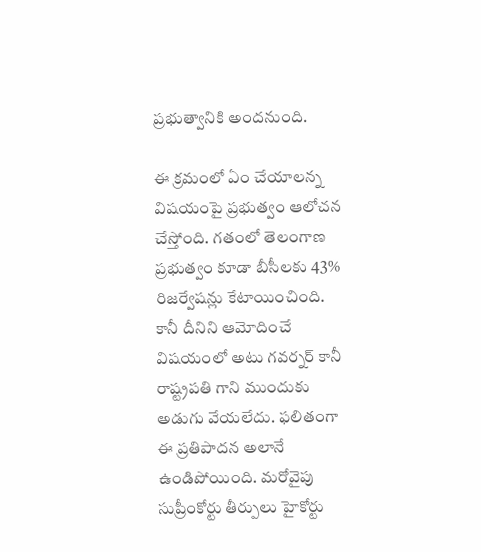ప్రభుత్వానికి అందనుంది.

ఈ క్రమంలో ఏం చేయాలన్న విషయంపై ప్రభుత్వం ఆలోచన చేస్తోంది. గతంలో తెలంగాణ ప్రభుత్వం కూడా బీసీలకు 43% రిజర్వేషన్లు కేటాయించింది. కానీ దీనిని ఆమోదించే విషయంలో అటు గవర్నర్ కానీ రాష్ట్రపతి గాని ముందుకు అడుగు వేయలేదు. ఫలితంగా ఈ ప్రతిపాదన అలానే ఉండిపోయింది. మరోవైపు సుప్రీంకోర్టు తీర్పులు హైకోర్టు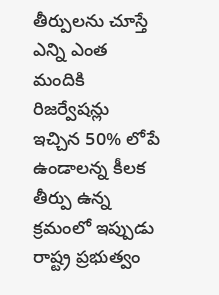తీర్పులను చూస్తే ఎన్ని ఎంత మందికి రిజర్వేషన్లు ఇచ్చిన 50% లోపే ఉండాలన్న కీలక తీర్పు ఉన్న క్రమంలో ఇప్పుడు రాష్ట్ర ప్రభుత్వం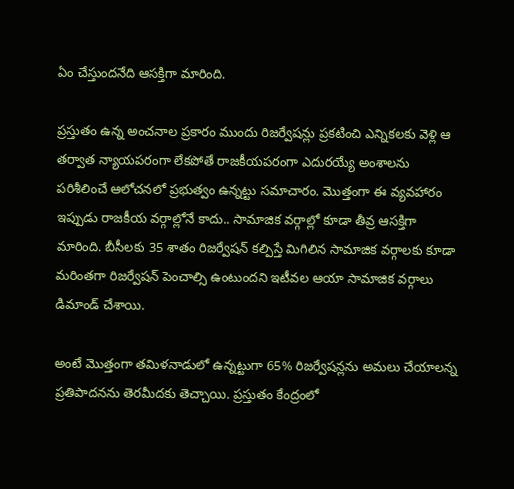ఏం చేస్తుందనేది ఆసక్తిగా మారింది.

ప్రస్తుతం ఉన్న అంచనాల ప్రకారం ముందు రిజర్వేషన్లు ప్రకటించి ఎన్నికలకు వెళ్లి ఆ తర్వాత న్యాయపరంగా లేకపోతే రాజకీయపరంగా ఎదురయ్యే అంశాలను పరిశీలించే ఆలోచనలో ప్రభుత్వం ఉన్నట్టు సమాచారం. మొత్తంగా ఈ వ్యవహారం ఇప్పుడు రాజకీయ వర్గాల్లోనే కాదు.. సామాజిక వర్గాల్లో కూడా తీవ్ర ఆసక్తిగా మారింది. బీసీలకు 35 శాతం రిజర్వేషన్ కల్పిస్తే మిగిలిన సామాజిక వర్గాలకు కూడా మరింతగా రిజర్వేషన్ పెంచాల్సి ఉంటుందని ఇటీవల ఆయా సామాజిక వర్గాలు డిమాండ్ చేశాయి.

అంటే మొత్తంగా తమిళనాడులో ఉన్నట్టుగా 65% రిజర్వేషన్లను అమలు చేయాలన్న ప్రతిపాదనను తెరమీదకు తెచ్చాయి. ప్రస్తుతం కేంద్రంలో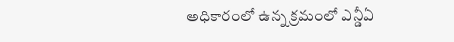అధికారంలో ఉన్న క్రమంలో ఎన్డీఏ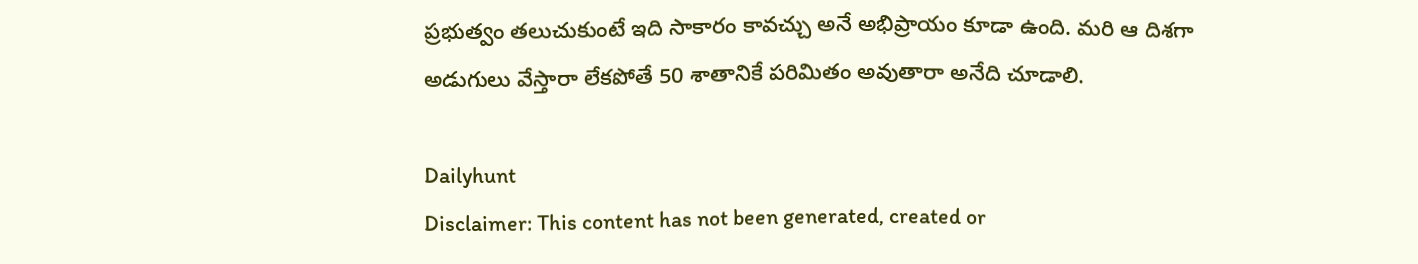ప్రభుత్వం తలుచుకుంటే ఇది సాకారం కావచ్చు అనే అభిప్రాయం కూడా ఉంది. మరి ఆ దిశగా అడుగులు వేస్తారా లేకపోతే 50 శాతానికే పరిమితం అవుతారా అనేది చూడాలి.

Dailyhunt
Disclaimer: This content has not been generated, created or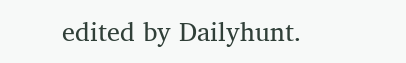edited by Dailyhunt.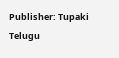Publisher: Tupaki Telugu